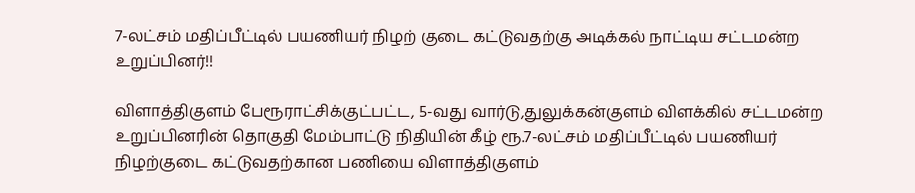7-லட்சம் மதிப்பீட்டில் பயணியர் நிழற் குடை கட்டுவதற்கு அடிக்கல் நாட்டிய சட்டமன்ற உறுப்பினர்!!

விளாத்திகுளம் பேரூராட்சிக்குட்பட்ட, 5-வது வார்டு,துலுக்கன்குளம் விளக்கில் சட்டமன்ற உறுப்பினரின் தொகுதி மேம்பாட்டு நிதியின் கீழ் ரூ.7-லட்சம் மதிப்பீட்டில் பயணியர் நிழற்குடை கட்டுவதற்கான பணியை விளாத்திகுளம்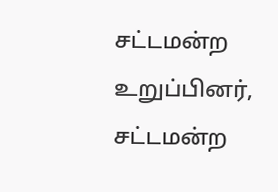சட்டமன்ற உறுப்பினர், சட்டமன்ற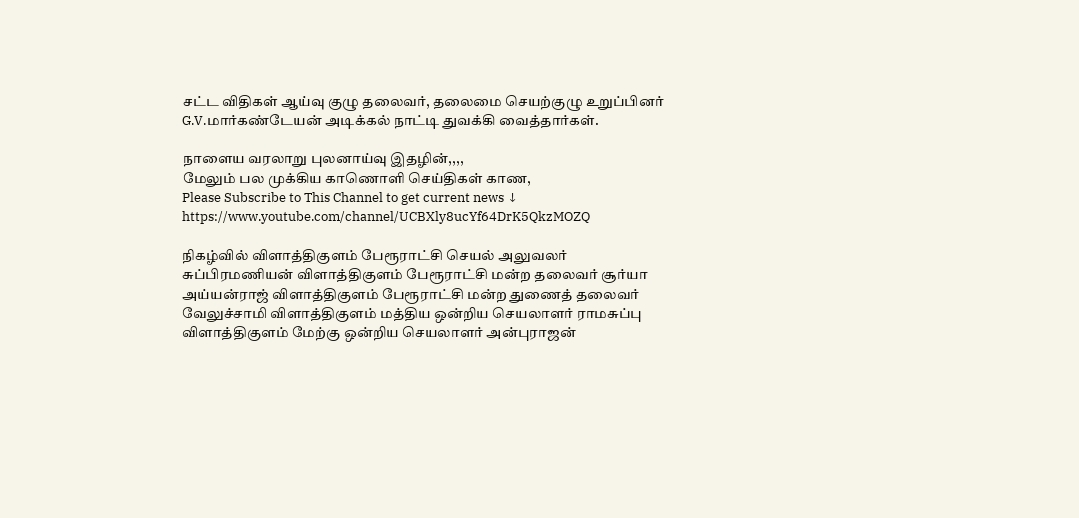சட்ட விதிகள் ஆய்வு குழு தலைவர், தலைமை செயற்குழு உறுப்பினர் G.V.மார்கண்டேயன் அடிக்கல் நாட்டி துவக்கி வைத்தார்கள்.

நாளைய வரலாறு புலனாய்வு இதழின்,,,,
மேலும் பல முக்கிய காணொளி செய்திகள் காண,
Please Subscribe to This Channel to get current news ↓
https://www.youtube.com/channel/UCBXly8ucYf64DrK5QkzMOZQ

நிகழ்வில் விளாத்திகுளம் பேரூராட்சி செயல் அலுவலர் சுப்பிரமணியன் விளாத்திகுளம் பேரூராட்சி மன்ற தலைவர் சூர்யா அய்யன்ராஜ் விளாத்திகுளம் பேரூராட்சி மன்ற துணைத் தலைவர் வேலுச்சாமி விளாத்திகுளம் மத்திய ஒன்றிய செயலாளர் ராமசுப்பு விளாத்திகுளம் மேற்கு ஒன்றிய செயலாளர் அன்புராஜன்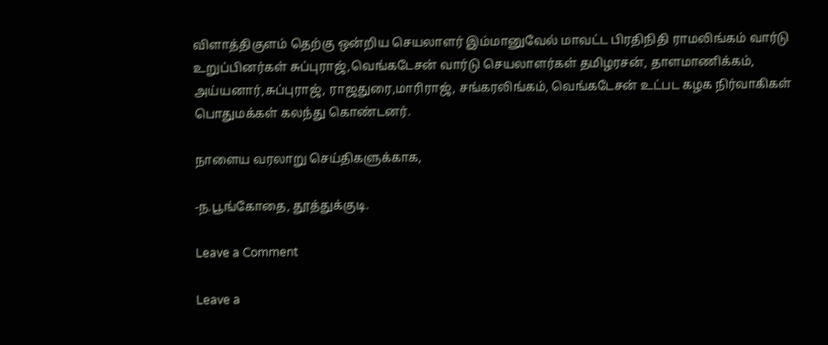விளாத்திகுளம் தெற்கு ஒன்றிய செயலாளர் இம்மானுவேல் மாவட்ட பிரதிநிதி ராமலிங்கம் வார்டு உறுப்பினர்கள் சுப்புராஜ்,வெங்கடேசன் வார்டு செயலாளர்கள் தமிழரசன், தாளமாணிக்கம், அய்யனார்,சுப்புராஜ், ராஜதுரை,மாரிராஜ், சங்கரலிங்கம், வெங்கடேசன் உட்பட கழக நிர்வாகிகள் பொதுமக்கள் கலந்து கொண்டனர்.

நாளைய வரலாறு செய்திகளுக்காக,

-ந.பூங்கோதை, தூத்துக்குடி.

Leave a Comment

Leave a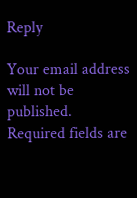Reply

Your email address will not be published. Required fields are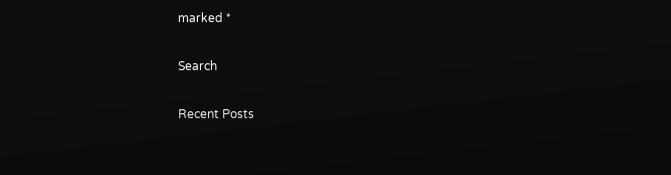marked *

Search

Recent Posts